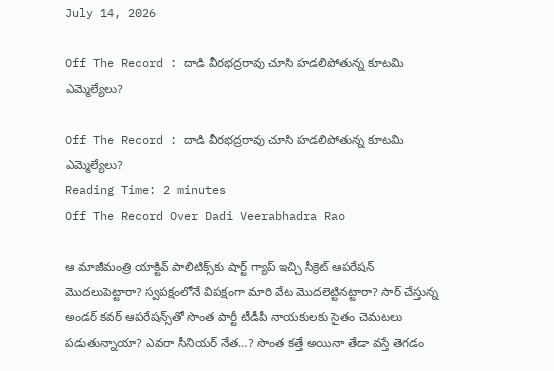July 14, 2026

Off The Record : దాడి వీరభద్రరావు చూసి హడలిపోతున్న కూటమి ఎమ్మెల్యేలు?

Off The Record : దాడి వీరభద్రరావు చూసి హడలిపోతున్న కూటమి ఎమ్మెల్యేలు?
Reading Time: 2 minutes
Off The Record Over Dadi Veerabhadra Rao

ఆ మాజీమంత్రి యాక్టివ్ పాలిటిక్స్‌కు షార్ట్ గ్యాప్ ఇచ్చి సీక్రెట్‌ ఆపరేషన్‌ మొదలుపెట్టారా? స్వపక్షంలోనే విపక్షంగా మారి వేట మొదలెట్టినట్టారా? సార్‌ చేస్తున్న అండర్‌ కవర్‌ ఆపరేషన్స్‌తో సొంత పార్టీ టీడీపీ నాయకులకు సైతం చెమటలు పడుతున్నాయా? ఎవరా సీనియర్ నేత…? సొంత కత్తే అయినా తేడా వస్తే తెగడం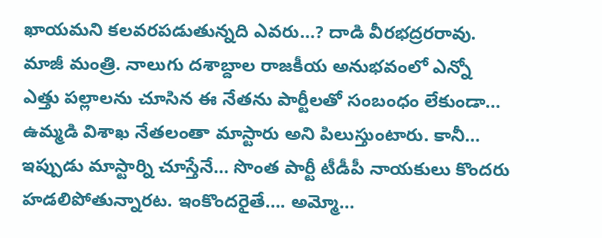ఖాయమని కలవరపడుతున్నది ఎవరు…? దాడి వీరభద్రరరావు. మాజీ మంత్రి. నాలుగు దశాబ్దాల రాజకీయ అనుభవంలో ఎన్నో ఎత్తు పల్లాలను చూసిన ఈ నేతను పార్టీలతో సంబంధం లేకుండా… ఉమ్మడి విశాఖ నేతలంతా మాస్టారు అని పిలుస్తుంటారు. కానీ… ఇప్పుడు మాస్టార్ని చూస్తేనే… సొంత పార్టీ టీడీపీ నాయకులు కొందరు హడలిపోతున్నారట. ఇంకొందరైతే…. అమ్మో…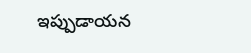ఇప్పుడాయన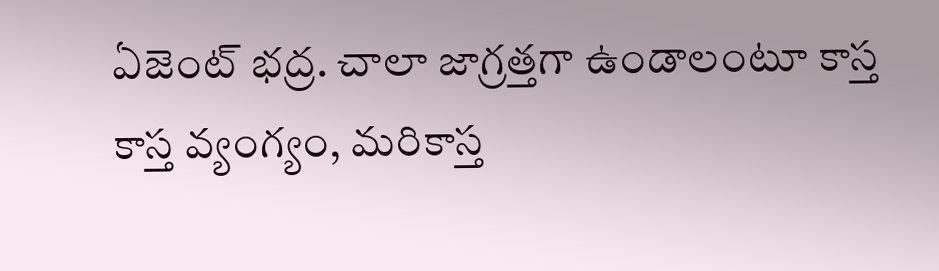ఏజెంట్‌ భద్ర. చాలా జాగ్రత్తగా ఉండాలంటూ కాస్త కాస్త వ్యంగ్యం, మరికాస్త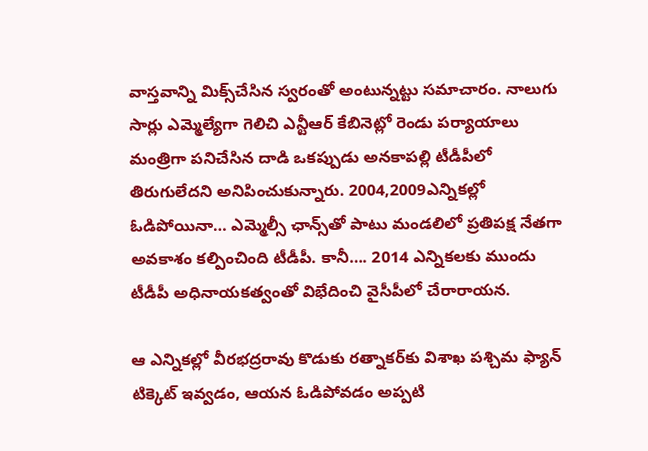వాస్తవాన్ని మిక్స్‌చేసిన స్వరంతో అంటున్నట్టు సమాచారం. నాలుగు సార్లు ఎమ్మెల్యేగా గెలిచి ఎన్టీఆర్ కేబినెట్లో రెండు పర్యాయాలు మంత్రిగా పనిచేసిన దాడి ఒకప్పుడు అనకాపల్లి టీడీపీలో తిరుగులేదని అనిపించుకున్నారు. 2004,2009ఎన్నికల్లో ఓడిపోయినా… ఎమ్మెల్సీ ఛాన్స్‌తో పాటు మండలిలో ప్రతిపక్ష నేతగా అవకాశం కల్పించింది టీడీపీ. కానీ…. 2014 ఎన్నికలకు ముందు టీడీపీ అధినాయకత్వంతో విభేదించి వైసీపీలో చేరారాయన.

ఆ ఎన్నికల్లో వీరభద్రరావు కొడుకు రత్నాకర్‌కు విశాఖ పశ్చిమ ఫ్యాన్‌ టిక్కెట్‌ ఇవ్వడం, ఆయన ఓడిపోవడం అప్పటి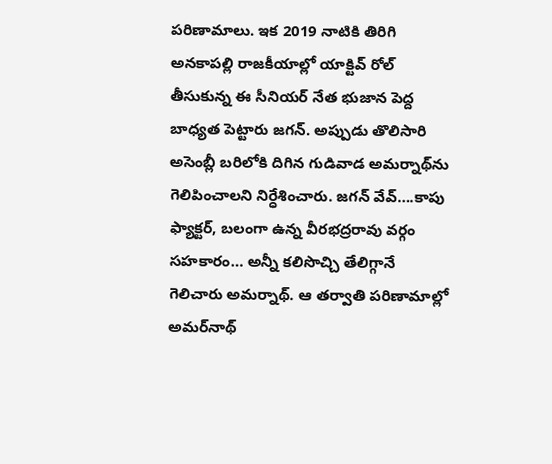పరిణామాలు. ఇక 2019 నాటికి తిరిగి అనకాపల్లి రాజకీయాల్లో యాక్టివ్ రోల్ తీసుకున్న ఈ సీనియర్ నేత భుజాన పెద్ద బాధ్యత పెట్టారు జగన్. అప్పుడు తొలిసారి అసెంబ్లీ బరిలోకి దిగిన గుడివాడ అమర్నాథ్‌ను గెలిపించాలని నిర్ధేశించారు. జగన్ వేవ్….కాపు ఫ్యాక్టర్, బలంగా ఉన్న వీరభద్రరావు వర్గం సహకారం… అన్నీ కలిసొచ్చి తేలిగ్గానే గెలిచారు అమర్నాథ్‌. ఆ తర్వాతి పరిణామాల్లో అమర్‌నాథ్‌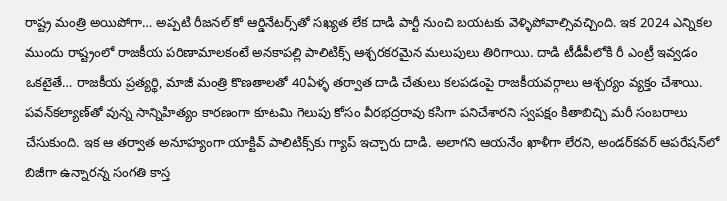రాష్ట్ర మంత్రి అయిపోగా… అప్పటి రీజనల్ కో ఆర్డినేటర్స్‌తో సఖ్యత లేక దాడి పార్టీ నుంచి బయటకు వెళ్ళిపోవాల్సివచ్చింది. ఇక 2024 ఎన్నికల ముందు రాష్ట్రంలో రాజకీయ పరిణామాలకంటే అనకాపల్లి పాలిటిక్స్ ఆశ్చరకరమైన మలుపులు తిరిగాయి. దాడి టీడీపీలోకి రీ ఎంట్రీ ఇవ్వడం ఒకటైతే… రాజకీయ ప్రత్యర్థి, మాజీ మంత్రి కొణతాలతో 40ఏళ్ళ తర్వాత దాడి చేతులు కలపడంపై రాజకీయవర్గాలు ఆశ్చర్యం వ్యక్తం చేశాయి. పవన్‌కల్యాణ్‌తో వున్న సాన్నిహిత్యం కారణంగా కూటమి గెలుపు కోసం వీరభద్రరావు కసిగా పనిచేశారని స్వపక్షం కితాబిచ్చి మరీ సంబరాలు చేసుకుంది. ఇక ఆ తర్వాత అనూహ్యంగా యాక్టివ్ పాలిటిక్స్‌కు గ్యాప్ ఇచ్చారు దాడి. అలాగని ఆయనేం ఖాళీగా లేరని, అండర్‌కవర్‌ ఆపరేషన్‌లో బిజీగా ఉన్నారన్న సంగతి కాస్త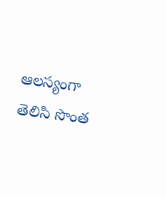ఆలస్యంగా తెలిసి సొంత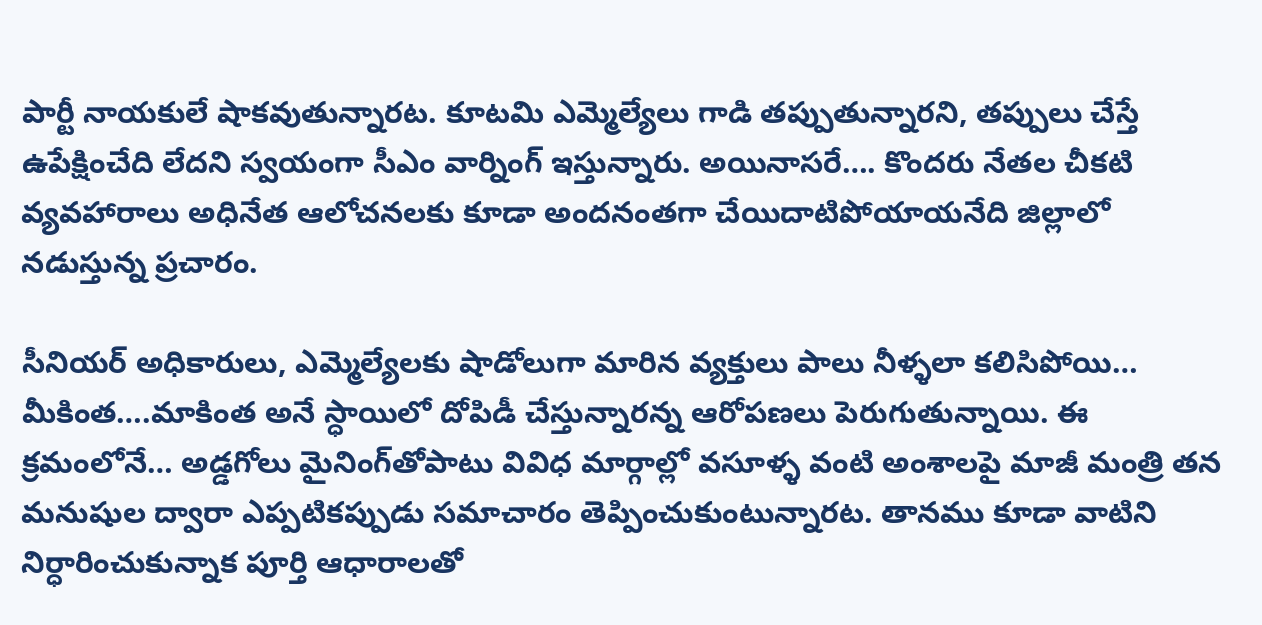పార్టీ నాయకులే షాకవుతున్నారట. కూటమి ఎమ్మెల్యేలు గాడి తప్పుతున్నారని, తప్పులు చేస్తే ఉపేక్షించేది లేదని స్వయంగా సీఎం వార్నింగ్ ఇస్తున్నారు. అయినాసరే…. కొందరు నేతల చీకటి వ్యవహారాలు అధినేత ఆలోచనలకు కూడా అందనంతగా చేయిదాటిపోయాయనేది జిల్లాలో నడుస్తున్న ప్రచారం.

సీనియర్ అధికారులు, ఎమ్మెల్యేలకు షాడోలుగా మారిన వ్యక్తులు పాలు నీళ్ళలా కలిసిపోయి… మీకింత….మాకింత అనే స్ధాయిలో దోపిడీ చేస్తున్నారన్న ఆరోపణలు పెరుగుతున్నాయి. ఈ క్రమంలోనే… అడ్డగోలు మైనింగ్‌తోపాటు వివిధ మార్గాల్లో వసూళ్ళ వంటి అంశాలపై మాజీ మంత్రి తన మనుషుల ద్వారా ఎప్పటికప్పుడు సమాచారం తెప్పించుకుంటున్నారట. తానము కూడా వాటిని నిర్ధారించుకున్నాక పూర్తి ఆధారాలతో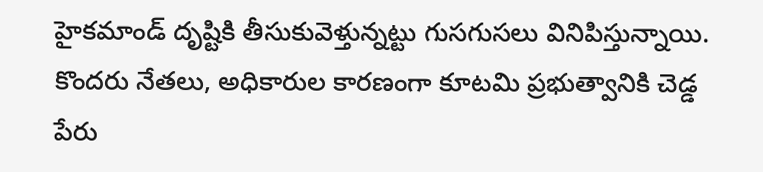హైకమాండ్ దృష్టికి తీసుకువెళ్తున్నట్టు గుసగుసలు వినిపిస్తున్నాయి. కొందరు నేతలు, అధికారుల కారణంగా కూటమి ప్రభుత్వానికి చెడ్డ పేరు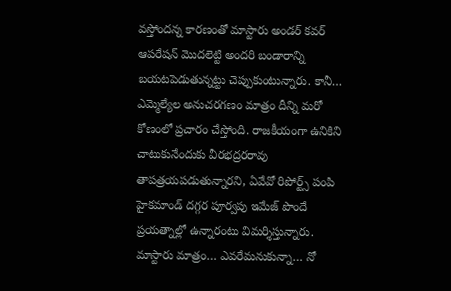వస్తోందన్న కారణంతో మాస్టారు అండర్ కవర్ ఆపరేషన్ మొదలెట్టి అందరి బండారాన్ని బయటపెడుతున్నట్టు చెప్పుకుంటున్నారు. కానీ… ఎమ్మెల్యేల అనుచరగణం మాత్రం దీన్ని మరో కోణంలో ప్రచారం చేస్తోంది. రాజకీయంగా ఉనికిని చాటుకునేందుకు వీరభద్రరరావు తాపత్రయపడుతున్నారని, ఏవేవో రిపోర్ట్స్‌ పంపి హైకమాండ్ దగ్గర పూర్వపు ఇమేజ్ పొందే ప్రయత్నాల్లో ఉన్నారంటు విమర్శిస్తున్నారు. మాస్టారు మాత్రం… ఎవరేమనుకున్నా… నో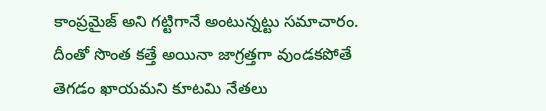కాంప్రమైజ్ అని గట్టిగానే అంటున్నట్టు సమాచారం. దీంతో సొంత కత్తే అయినా జాగ్రత్తగా వుండకపోతే తెగడం ఖాయమని కూటమి నేతలు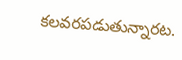కలవరపడుతున్నారట.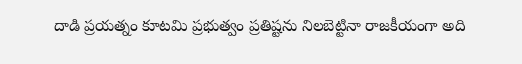దాడి ప్రయత్నం కూటమి ప్రభుత్వం ప్రతిష్టను నిలబెట్టినా రాజకీయంగా అది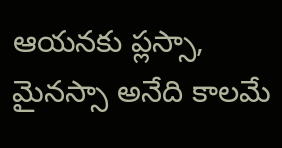ఆయనకు ప్లస్సా, మైనస్సా అనేది కాలమే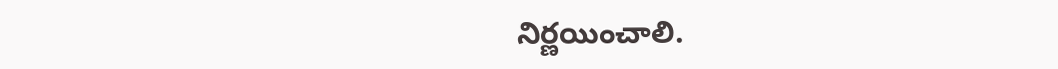నిర్ణయించాలి.